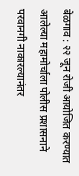बेळगाव : २२ जून रोजी आयोजित करण्यात आलेल्या महामोर्चाला पोलीस प्रशासनाने परवानगी नाकारल्यानंतर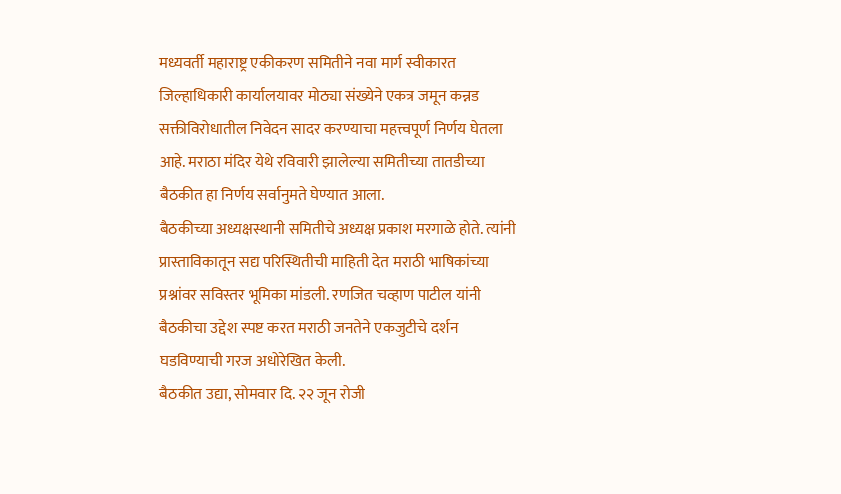मध्यवर्ती महाराष्ट्र एकीकरण समितीने नवा मार्ग स्वीकारत जिल्हाधिकारी कार्यालयावर मोठ्या संख्येने एकत्र जमून कन्नड सक्तीविरोधातील निवेदन सादर करण्याचा महत्त्वपूर्ण निर्णय घेतला आहे. मराठा मंदिर येथे रविवारी झालेल्या समितीच्या तातडीच्या बैठकीत हा निर्णय सर्वानुमते घेण्यात आला.
बैठकीच्या अध्यक्षस्थानी समितीचे अध्यक्ष प्रकाश मरगाळे होते. त्यांनी प्रास्ताविकातून सद्य परिस्थितीची माहिती देत मराठी भाषिकांच्या प्रश्नांवर सविस्तर भूमिका मांडली. रणजित चव्हाण पाटील यांनी बैठकीचा उद्देश स्पष्ट करत मराठी जनतेने एकजुटीचे दर्शन घडविण्याची गरज अधोरेखित केली.
बैठकीत उद्या, सोमवार दि. २२ जून रोजी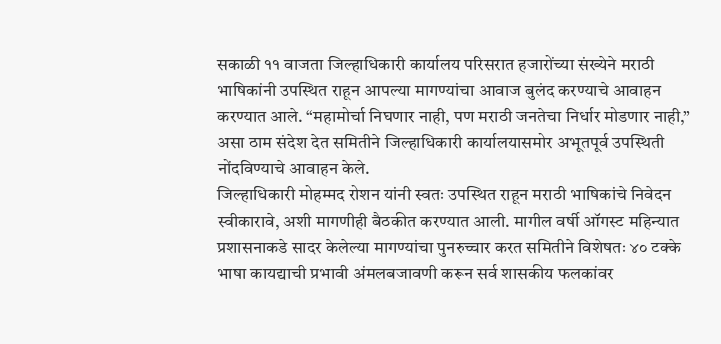सकाळी ११ वाजता जिल्हाधिकारी कार्यालय परिसरात हजारोंच्या संख्येने मराठी भाषिकांनी उपस्थित राहून आपल्या मागण्यांचा आवाज बुलंद करण्याचे आवाहन करण्यात आले. “महामोर्चा निघणार नाही, पण मराठी जनतेचा निर्धार मोडणार नाही,” असा ठाम संदेश देत समितीने जिल्हाधिकारी कार्यालयासमोर अभूतपूर्व उपस्थिती नोंदविण्याचे आवाहन केले.
जिल्हाधिकारी मोहम्मद रोशन यांनी स्वतः उपस्थित राहून मराठी भाषिकांचे निवेदन स्वीकारावे, अशी मागणीही बैठकीत करण्यात आली. मागील वर्षी ऑगस्ट महिन्यात प्रशासनाकडे सादर केलेल्या मागण्यांचा पुनरुच्चार करत समितीने विशेषतः ४० टक्के भाषा कायद्याची प्रभावी अंमलबजावणी करून सर्व शासकीय फलकांवर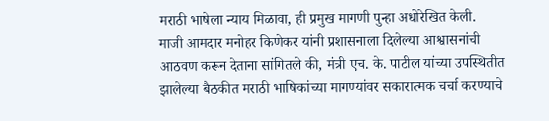मराठी भाषेला न्याय मिळावा, ही प्रमुख मागणी पुन्हा अधोरेखित केली.
माजी आमदार मनोहर किणेकर यांनी प्रशासनाला दिलेल्या आश्वासनांची आठवण करून देताना सांगितले की, मंत्री एच. के. पाटील यांच्या उपस्थितीत झालेल्या बैठकीत मराठी भाषिकांच्या मागण्यांवर सकारात्मक चर्चा करण्याचे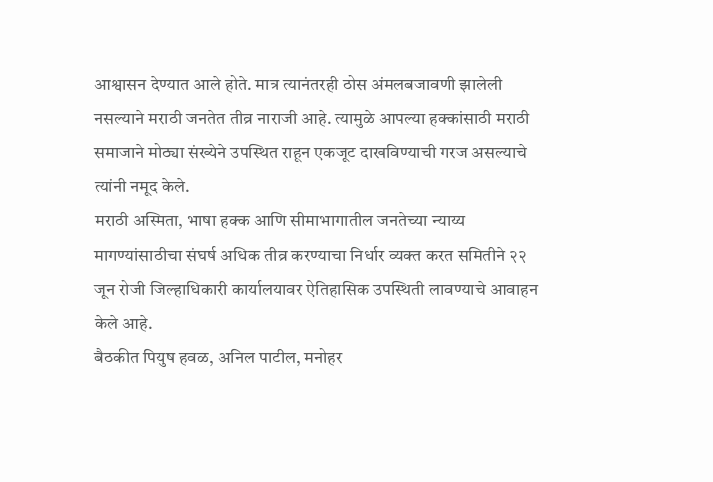आश्वासन देण्यात आले होते. मात्र त्यानंतरही ठोस अंमलबजावणी झालेली नसल्याने मराठी जनतेत तीव्र नाराजी आहे. त्यामुळे आपल्या हक्कांसाठी मराठी समाजाने मोठ्या संख्येने उपस्थित राहून एकजूट दाखविण्याची गरज असल्याचे त्यांनी नमूद केले.
मराठी अस्मिता, भाषा हक्क आणि सीमाभागातील जनतेच्या न्याय्य मागण्यांसाठीचा संघर्ष अधिक तीव्र करण्याचा निर्धार व्यक्त करत समितीने २२ जून रोजी जिल्हाधिकारी कार्यालयावर ऐतिहासिक उपस्थिती लावण्याचे आवाहन केले आहे.
बैठकीत पियुष हवळ, अनिल पाटील, मनोहर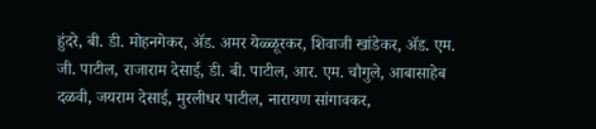हुंदरे, बी. डी. मोहनगेकर, ॲड. अमर येळ्ळूरकर, शिवाजी खांडेकर, ॲड. एम. जी. पाटील, राजाराम देसाई, डी. बी. पाटील, आर. एम. चौगुले, आबासाहेब दळवी, जयराम देसाई, मुरलीधर पाटील, नारायण सांगावकर,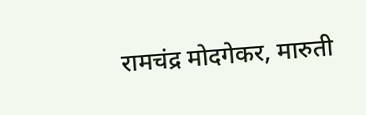रामचंद्र मोदगेकर, मारुती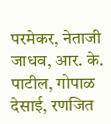परमेकर, नेताजी जाधव, आर. के. पाटील, गोपाळ देसाई, रणजित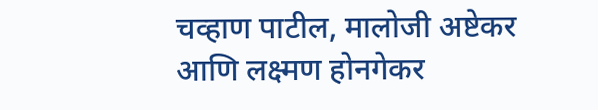चव्हाण पाटील, मालोजी अष्टेकर आणि लक्ष्मण होनगेकर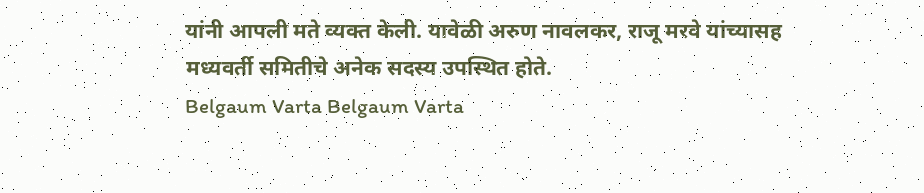यांनी आपली मते व्यक्त केली. यावेळी अरुण नावलकर, राजू मरवे यांच्यासह मध्यवर्ती समितीचे अनेक सदस्य उपस्थित होते.
Belgaum Varta Belgaum Varta